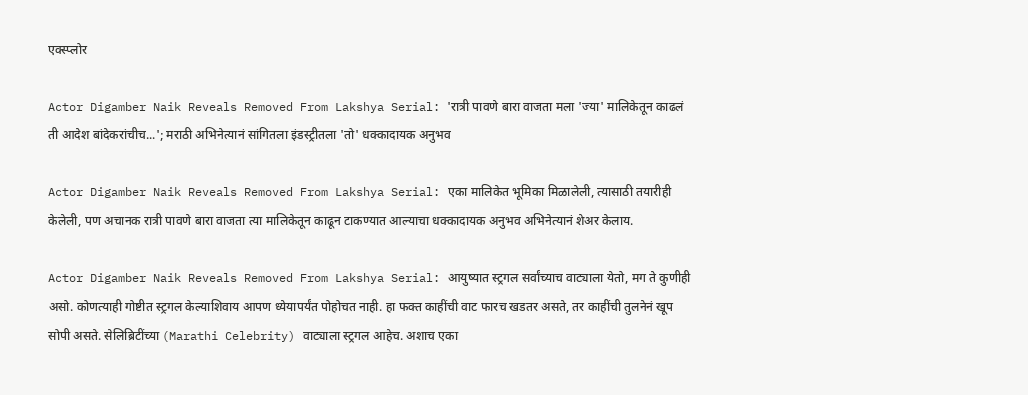एक्स्प्लोर

Actor Digamber Naik Reveals Removed From Lakshya Serial: 'रात्री पावणे बारा वाजता मला 'ज्या' मालिकेतून काढलं ती आदेश बांदेकरांचीच...'; मराठी अभिनेत्यानं सांगितला इंडस्ट्रीतला 'तो' धक्कादायक अनुभव

Actor Digamber Naik Reveals Removed From Lakshya Serial: एका मालिकेत भूमिका मिळालेली, त्यासाठी तयारीही केलेली, पण अचानक रात्री पावणे बारा वाजता त्या मालिकेतून काढून टाकण्यात आल्याचा धक्कादायक अनुभव अभिनेत्यानं शेअर केलाय.

Actor Digamber Naik Reveals Removed From Lakshya Serial: आयुष्यात स्ट्रगल सर्वांच्याच वाट्याला येतो, मग ते कुणीही असो. कोणत्याही गोष्टीत स्ट्रगल केल्याशिवाय आपण ध्येयापर्यंत पोहोचत नाही. हा फक्त काहींची वाट फारच खडतर असते, तर काहींची तुलनेनं खूप सोपी असते. सेलिब्रिटींच्या (Marathi Celebrity) वाट्याला स्ट्रगल आहेच. अशाच एका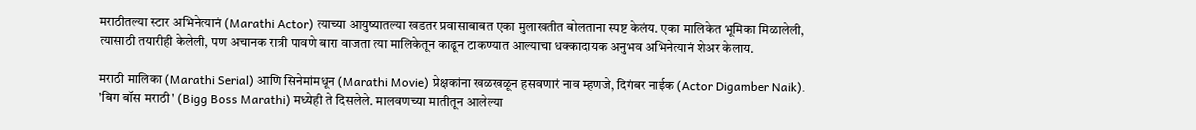मराठीतल्या स्टार अभिनेत्यानं (Marathi Actor) त्याच्या आयुष्यातल्या खडतर प्रवासाबाबत एका मुलाखतीत बोलताना स्पष्ट केलंय. एका मालिकेत भूमिका मिळालेली, त्यासाठी तयारीही केलेली, पण अचानक रात्री पावणे बारा वाजता त्या मालिकेतून काढून टाकण्यात आल्याचा धक्कादायक अनुभव अभिनेत्यानं शेअर केलाय.

मराठी मालिका (Marathi Serial) आणि सिनेमांमधून (Marathi Movie) प्रेक्षकांना खळखळून हसवणारं नाव म्हणजे, दिगंबर नाईक (Actor Digamber Naik). 'बिग बॉस मराठी' (Bigg Boss Marathi) मध्येही ते दिसलेले. मालवणच्या मातीतून आलेल्या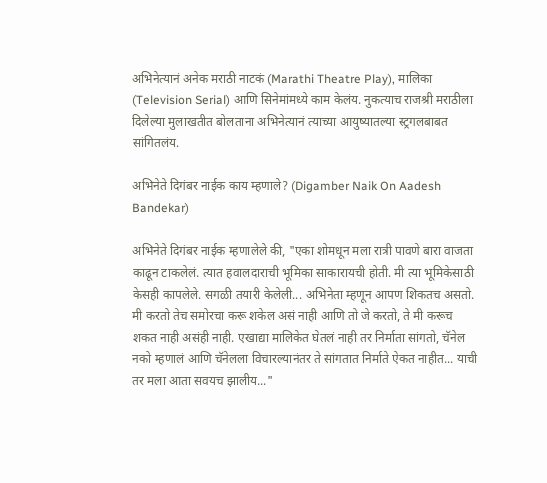अभिनेत्यानं अनेक मराठी नाटकं (Marathi Theatre Play), मालिका (Television Serial) आणि सिनेमांमध्ये काम केलंय. नुकत्याच राजश्री मराठीला दिलेल्या मुलाखतीत बोलताना अभिनेत्यानं त्याच्या आयुष्यातल्या स्ट्रगलबाबत सांगितलंय.

अभिनेते दिगंबर नाईक काय म्हणाले? (Digamber Naik On Aadesh Bandekar)

अभिनेते दिगंबर नाईक म्हणालेले की, "एका शोमधून मला रात्री पावणे बारा वाजता काढून टाकलेलं. त्यात हवालदाराची भूमिका साकारायची होती. मी त्या भूमिकेसाठी केसही कापलेले. सगळी तयारी केलेली... अभिनेता म्हणून आपण शिकतच असतो. मी करतो तेच समोरचा करू शकेल असं नाही आणि तो जे करतो, ते मी करूच शकत नाही असंही नाही. एखाद्या मालिकेत घेतलं नाही तर निर्माता सांगतो, चॅनेल नको म्हणालं आणि चॅनेलला विचारल्यानंतर ते सांगतात निर्माते ऐकत नाहीत... याची तर मला आता सवयच झालीय..."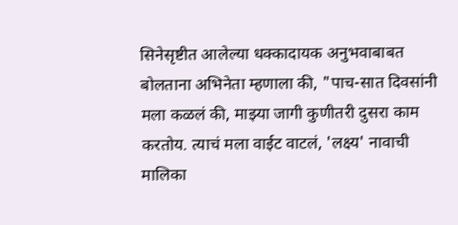सिनेसृष्टीत आलेल्या धक्कादायक अनुभवाबाबत बोलताना अभिनेता म्हणाला की, "पाच-सात दिवसांनी मला कळलं की, माझ्या जागी कुणीतरी दुसरा काम करतोय. त्याचं मला वाईट वाटलं, 'लक्ष्य' नावाची मालिका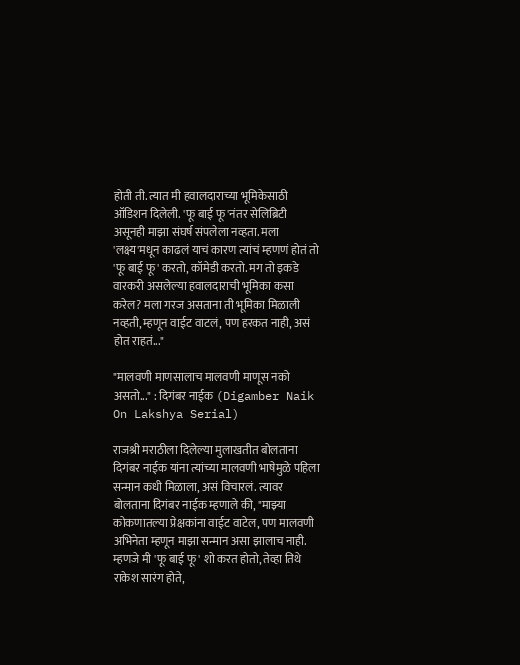होती ती. त्यात मी हवालदाराच्या भूमिकेसाठी ऑडिशन दिलेली. 'फू बाई फू'नंतर सेलिब्रिटी असूनही माझा संघर्ष संपलेला नव्हता. मला 'लक्ष्य'मधून काढलं याचं कारण त्यांचं म्हणणं होतं तो 'फू बाई फू' करतो, कॉमेडी करतो. मग तो इकडे वारकरी असलेल्या हवालदाराची भूमिका कसा करेल? मला गरज असताना ती भूमिका मिळाली नव्हती, म्हणून वाईट वाटलं, पण हरकत नाही, असं होत राहतं..."

"मालवणी माणसालाच मालवणी माणूस नको असतो..." : दिगंबर नाईक (Digamber Naik On Lakshya Serial)

राजश्री मराठीला दिलेल्या मुलाखतीत बोलताना दिगंबर नाईक यांना त्यांच्या मालवणी भाषेमुळे पहिला सन्मान कधी मिळाला, असं विचारलं. त्यावर बोलताना दिगंबर नाईक म्हणाले की, "माझ्या कोकणातल्या प्रेक्षकांना वाईट वाटेल, पण मालवणी अभिनेता म्हणून माझा सन्मान असा झालाच नाही. म्हणजे मी 'फू बाई फू' शो करत होतो, तेव्हा तिथे राकेश सारंग होते,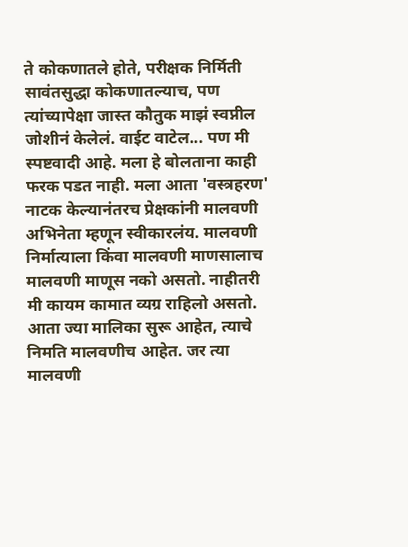ते कोकणातले होते, परीक्षक निर्मिती सावंतसुद्धा कोकणातल्याच, पण त्यांच्यापेक्षा जास्त कौतुक माझं स्वप्नील जोशीनं केलेलं. वाईट वाटेल... पण मी स्पष्टवादी आहे. मला हे बोलताना काही फरक पडत नाही. मला आता 'वस्त्रहरण' नाटक केल्यानंतरच प्रेक्षकांनी मालवणी अभिनेता म्हणून स्वीकारलंय. मालवणी निर्मात्याला किंवा मालवणी माणसालाच मालवणी माणूस नको असतो. नाहीतरी मी कायम कामात व्यग्र राहिलो असतो. आता ज्या मालिका सुरू आहेत, त्याचे निमति मालवणीच आहेत. जर त्या मालवणी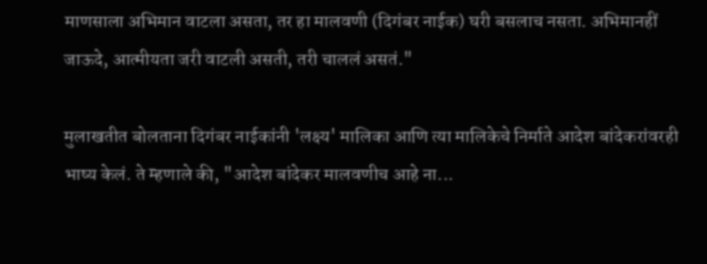माणसाला अभिमान वाटला असता, तर हा मालवणी (दिगंबर नाईक) घरी बसलाच नसता. अभिमानहीं जाऊदे, आत्मीयता जरी वाटली असती, तरी चाललं असतं."

मुलाखतीत बोलताना दिगंबर नाईकांनी 'लक्ष्य' मालिका आणि त्या मालिकेचे निर्माते आदेश बांदेकरांवरही भाष्य केलं. ते म्हणाले की, "आदेश बांदेकर मालवणीच आहे ना...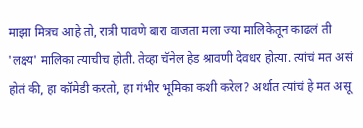माझा मित्रच आहे तो, रात्री पावणे बारा वाजता मला ज्या मालिकेतून काढलं ती 'लक्ष्य' मालिका त्याचीच होती. तेव्हा चॅनेल हेड श्रावणी देवधर होत्या. त्यांचं मत असं होतं की, हा कॉमेडी करतो, हा गंभीर भूमिका कशी करेल? अर्थात त्यांचं हे मत असू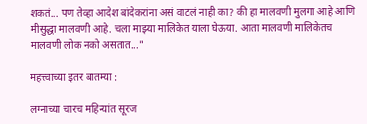शकतं... पण तेव्हा आदेश बांदेकरांना असं वाटलं नाही का? की हा मालवणी मुलगा आहे आणि मीसुद्धा मालवणी आहे. चला माझ्या मालिकेत याला घेऊया. आता मालवणी मालिकेतच मालवणी लोक नको असतात..."

महत्त्वाच्या इतर बातम्या :

लग्नाच्या चारच महिन्यांत सूरज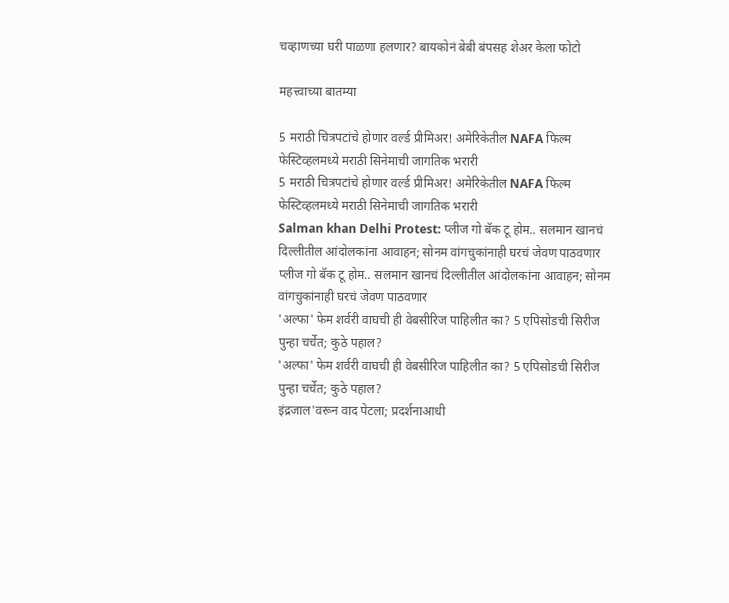चव्हाणच्या घरी पाळणा हलणार? बायकोनं बेबी बंपसह शेअर केला फोटो

महत्त्वाच्या बातम्या

5 मराठी चित्रपटांचे होणार वर्ल्ड प्रीमिअर! अमेरिकेतील NAFA फिल्म फेस्टिव्हलमध्ये मराठी सिनेमाची जागतिक भरारी
5 मराठी चित्रपटांचे होणार वर्ल्ड प्रीमिअर! अमेरिकेतील NAFA फिल्म फेस्टिव्हलमध्ये मराठी सिनेमाची जागतिक भरारी
Salman khan Delhi Protest: प्लीज गो बॅक टू होम.. सलमान खानचं दिल्लीतील आंदोलकांना आवाहन; सोनम वांगचुकांनाही घरचं जेवण पाठवणार
प्लीज गो बॅक टू होम.. सलमान खानचं दिल्लीतील आंदोलकांना आवाहन; सोनम वांगचुकांनाही घरचं जेवण पाठवणार
'अल्फा' फेम शर्वरी वाघची ही वेबसीरिज पाहिलीत का? 5 एपिसोडची सिरीज पुन्हा चर्चेत; कुठे पहाल?
'अल्फा' फेम शर्वरी वाघची ही वेबसीरिज पाहिलीत का? 5 एपिसोडची सिरीज पुन्हा चर्चेत; कुठे पहाल?
इंद्रजाल'वरून वाद पेटला; प्रदर्शनाआधी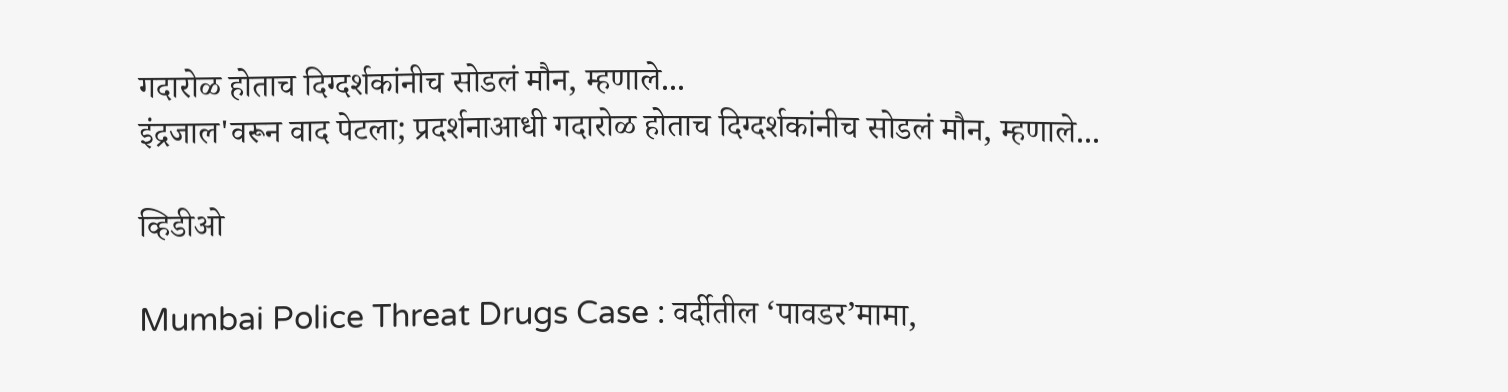गदारोळ होताच दिग्दर्शकांनीच सोडलं मौन, म्हणाले...
इंद्रजाल'वरून वाद पेटला; प्रदर्शनाआधी गदारोळ होताच दिग्दर्शकांनीच सोडलं मौन, म्हणाले...

व्हिडीओ

Mumbai Police Threat Drugs Case : वर्दीतील ‘पावडर’मामा,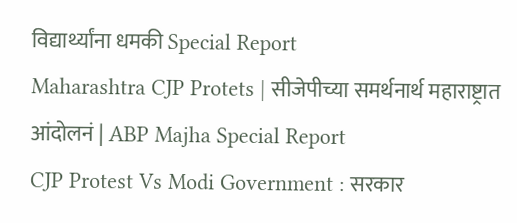विद्यार्थ्यांना धमकी Special Report
Maharashtra CJP Protets | सीजेपीच्या समर्थनार्थ महाराष्ट्रात आंदोलनं | ABP Majha Special Report
CJP Protest Vs Modi Government : सरकार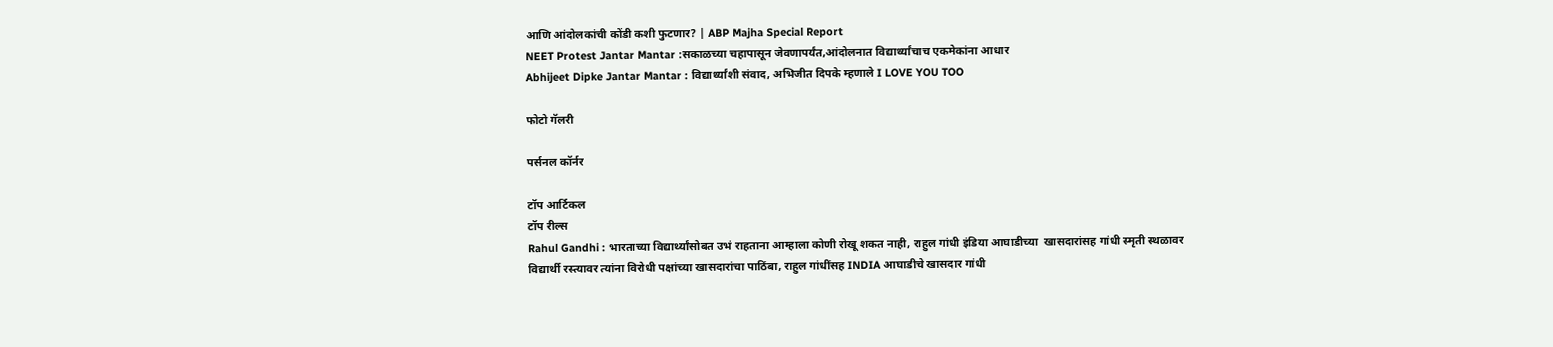आणि आंदोलकांची कोंडी कशी फुटणार? | ABP Majha Special Report
NEET Protest Jantar Mantar :सकाळच्या चहापासून जेवणापर्यंत,आंदोलनात विद्यार्थ्यांचाच एकमेकांना आधार
Abhijeet Dipke Jantar Mantar : विद्यार्थ्यांशी संवाद, अभिजीत दिपके म्हणाले I LOVE YOU TOO

फोटो गॅलरी

पर्सनल कॉर्नर

टॉप आर्टिकल
टॉप रील्स
Rahul Gandhi : भारताच्या विद्यार्थ्यांसोबत उभं राहताना आम्हाला कोणी रोखू शकत नाही, राहुल गांधी इंडिया आघाडीच्या  खासदारांसह गांधी स्मृती स्थळावर
विद्यार्थी रस्त्यावर त्यांना विरोधी पक्षांच्या खासदारांचा पाठिंबा, राहुल गांधींसह INDIA आघाडीचे खासदार गांधी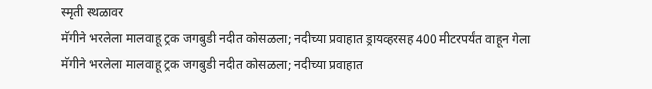स्मृती स्थळावर
मॅगीने भरलेला मालवाहू ट्रक जगबुडी नदीत कोसळला; नदीच्या प्रवाहात ड्रायव्हरसह 400 मीटरपर्यंत वाहून गेला
मॅगीने भरलेला मालवाहू ट्रक जगबुडी नदीत कोसळला; नदीच्या प्रवाहात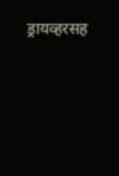ड्रायव्हरसह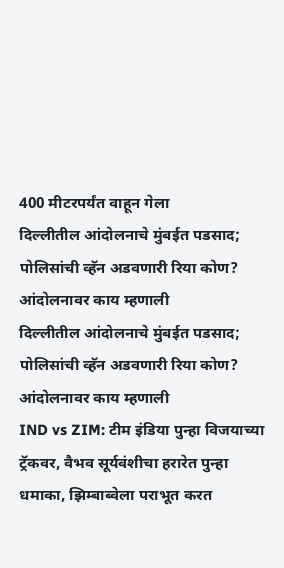400 मीटरपर्यंत वाहून गेला
दिल्लीतील आंदोलनाचे मुंबईत पडसाद; पोलिसांची व्हॅन अडवणारी रिया कोण? आंदोलनावर काय म्हणाली
दिल्लीतील आंदोलनाचे मुंबईत पडसाद; पोलिसांची व्हॅन अडवणारी रिया कोण? आंदोलनावर काय म्हणाली
IND vs ZIM: टीम इंडिया पुन्हा विजयाच्या ट्रॅकवर, वैभव सूर्यवंशीचा हरारेत पुन्हा धमाका, झिम्बाब्वेला पराभूत करत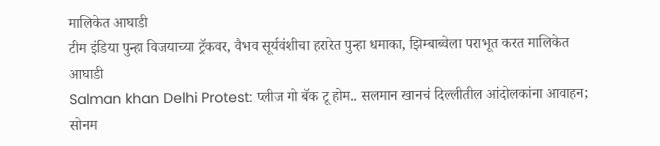मालिकेत आघाडी
टीम इंडिया पुन्हा विजयाच्या ट्रॅकवर, वैभव सूर्यवंशीचा हरारेत पुन्हा धमाका, झिम्बाब्वेला पराभूत करत मालिकेत आघाडी
Salman khan Delhi Protest: प्लीज गो बॅक टू होम.. सलमान खानचं दिल्लीतील आंदोलकांना आवाहन; सोनम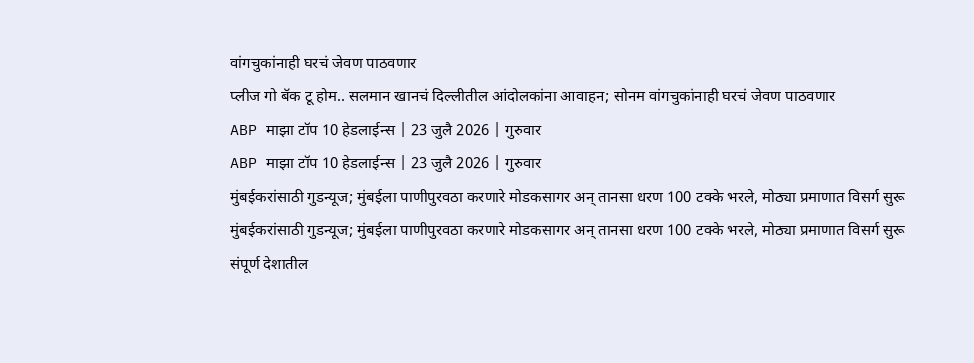वांगचुकांनाही घरचं जेवण पाठवणार
प्लीज गो बॅक टू होम.. सलमान खानचं दिल्लीतील आंदोलकांना आवाहन; सोनम वांगचुकांनाही घरचं जेवण पाठवणार
ABP माझा टॉप 10 हेडलाईन्स | 23 जुलै 2026 | गुरुवार
ABP माझा टॉप 10 हेडलाईन्स | 23 जुलै 2026 | गुरुवार
मुंबईकरांसाठी गुडन्यूज; मुंबईला पाणीपुरवठा करणारे मोडकसागर अन् तानसा धरण 100 टक्के भरले, मोठ्या प्रमाणात विसर्ग सुरू
मुंबईकरांसाठी गुडन्यूज; मुंबईला पाणीपुरवठा करणारे मोडकसागर अन् तानसा धरण 100 टक्के भरले, मोठ्या प्रमाणात विसर्ग सुरू
संपूर्ण देशातील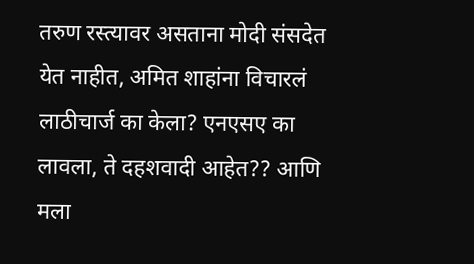तरुण रस्त्यावर असताना मोदी संसदेत येत नाहीत, अमित शाहांना विचारलं लाठीचार्ज का केला? एनएसए का लावला, ते दहशवादी आहेत?? आणि मला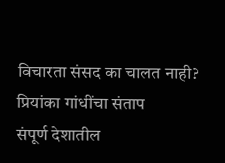विचारता संसद का चालत नाही? प्रियांका गांधींचा संताप
संपूर्ण देशातील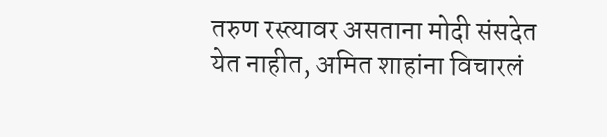तरुण रस्त्यावर असताना मोदी संसदेत येत नाहीत, अमित शाहांना विचारलं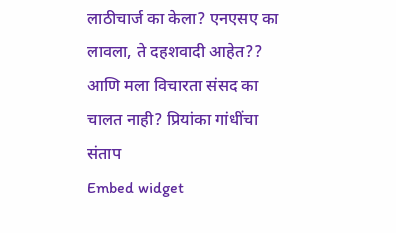लाठीचार्ज का केला? एनएसए का लावला, ते दहशवादी आहेत?? आणि मला विचारता संसद का चालत नाही? प्रियांका गांधींचा संताप
Embed widget